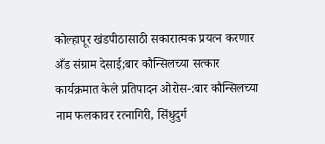कोल्हापूर खंडपीठासाठी सकारात्मक प्रयत्न करणार
अँड संग्राम देसाई;बार कौन्सिलच्या सत्कार कार्यक्रमात केले प्रतिपादन ओरोस-:बार कौन्सिलच्या नाम फलकावर रत्नागिरी, सिंधुदुर्ग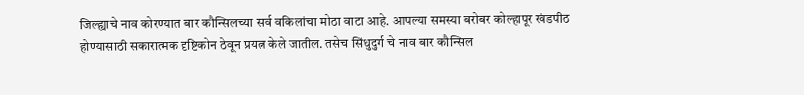जिल्ह्याचे नाव कोरण्यात बार कौन्सिलच्या सर्व वकिलांचा मोठा वाटा आहे. आपल्या समस्या बरोबर कोल्हापूर खंडपीठ होण्यासाठी सकारात्मक दृष्टिकोन ठेवून प्रयत्न केले जातील. तसेच सिंधुदुर्ग चे नाव बार कौन्सिल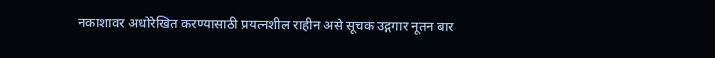नकाशावर अधोरेखित करण्यासाठी प्रयत्नशील राहीन असे सूचक उद्गगार नूतन बार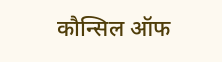कौन्सिल ऑफ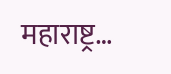महाराष्ट्र…